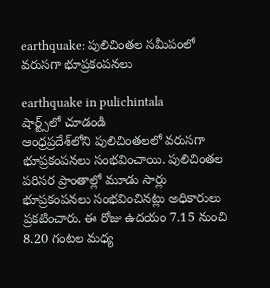earthquake: పులిచింత‌ల స‌మీపంలో వ‌రుస‌గా భూప్ర‌కంప‌న‌లు

earthquake in pulichintala
షార్ట్స్‌లో చూడండి
ఆంధ్ర‌ప్ర‌దేశ్‌లోని పులిచింత‌ల‌లో వ‌రుస‌గా భూప్ర‌కంప‌న‌లు సంభ‌వించాయి. పులిచింత‌ల ప‌రిస‌ర ప్రాంతాల్లో మూడు సార్లు భూప్రకంప‌న‌లు సంభ‌వించిన‌ట్లు అధికారులు ప్రక‌టించారు. ఈ రోజు ఉద‌యం 7.15 నుంచి 8.20 గంట‌ల మ‌ధ్య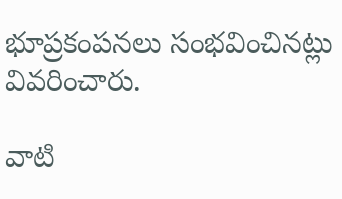భూప్ర‌కంప‌న‌లు సంభ‌వించిన‌ట్లు వివ‌రించారు.

వాటి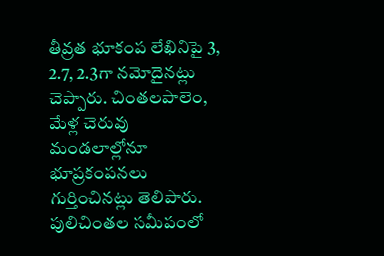తీవ్ర‌త భూకంప లేఖినిపై 3, 2.7, 2.3గా న‌మోదైన‌ట్లు చెప్పారు. చింత‌ల‌పాలెం, మేళ్ల చెరువు మండ‌లాల్లోనూ భూప్ర‌కంప‌న‌లు గుర్తించిన‌ట్లు తెలిపారు. పులిచింత‌ల స‌మీపంలో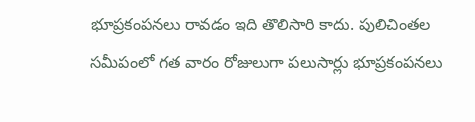భూప్ర‌కంప‌న‌లు రావ‌డం ఇది తొలిసారి కాదు. పులిచింత‌ల స‌మీపంలో గ‌త వారం రోజులుగా ప‌లుసార్లు భూప్ర‌కంప‌న‌లు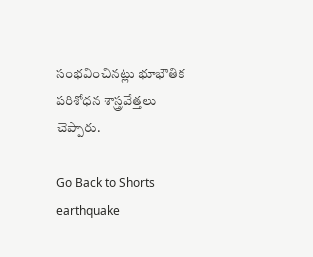సంభ‌వించిన‌ట్లు భూభౌతిక ప‌రిశోధ‌న శాస్త్ర‌వేత్త‌లు చెప్పారు.

Go Back to Shorts
earthquake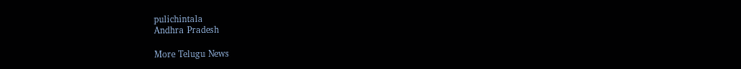pulichintala
Andhra Pradesh

More Telugu News